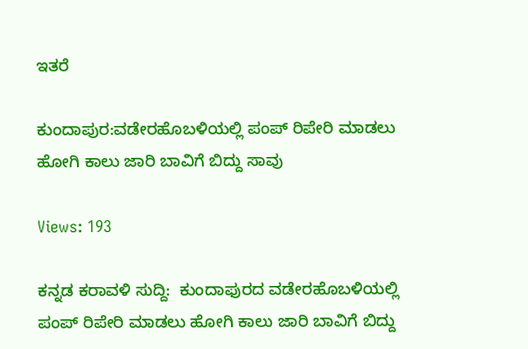ಇತರೆ

ಕುಂದಾಪುರ:ವಡೇರಹೊಬಳಿಯಲ್ಲಿ ಪಂಪ್ ರಿಪೇರಿ ಮಾಡಲು ಹೋಗಿ ಕಾಲು ಜಾರಿ ಬಾವಿಗೆ ಬಿದ್ದು ಸಾವು

Views: 193

ಕನ್ನಡ ಕರಾವಳಿ ಸುದ್ದಿ:  ಕುಂದಾಫುರದ ವಡೇರಹೊಬಳಿಯಲ್ಲಿ ಪಂಪ್ ರಿಪೇರಿ ಮಾಡಲು ಹೋಗಿ ಕಾಲು ಜಾರಿ ಬಾವಿಗೆ ಬಿದ್ದು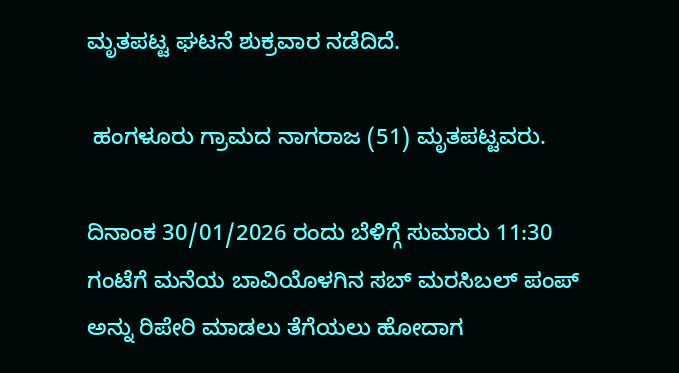ಮೃತಪಟ್ಟ ಘಟನೆ ಶುಕ್ರವಾರ ನಡೆದಿದೆ.

 ಹಂಗಳೂರು ಗ್ರಾಮದ ನಾಗರಾಜ (51) ಮೃತಪಟ್ಟವರು.

ದಿನಾಂಕ 30/01/2026 ರಂದು ಬೆಳಿಗ್ಗೆ ಸುಮಾರು 11:30 ಗಂಟೆಗೆ ಮನೆಯ ಬಾವಿಯೊಳಗಿನ ಸಬ್ ಮರಸಿಬಲ್ ಪಂಪ್ ಅನ್ನು ರಿಪೇರಿ ಮಾಡಲು ತೆಗೆಯಲು ಹೋದಾಗ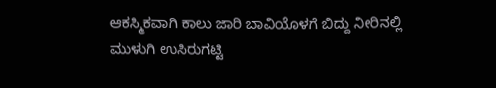ಆಕಸ್ಮಿಕವಾಗಿ ಕಾಲು ಜಾರಿ ಬಾವಿಯೊಳಗೆ ಬಿದ್ದು ನೀರಿನಲ್ಲಿ ಮುಳುಗಿ ಉಸಿರುಗಟ್ಟಿ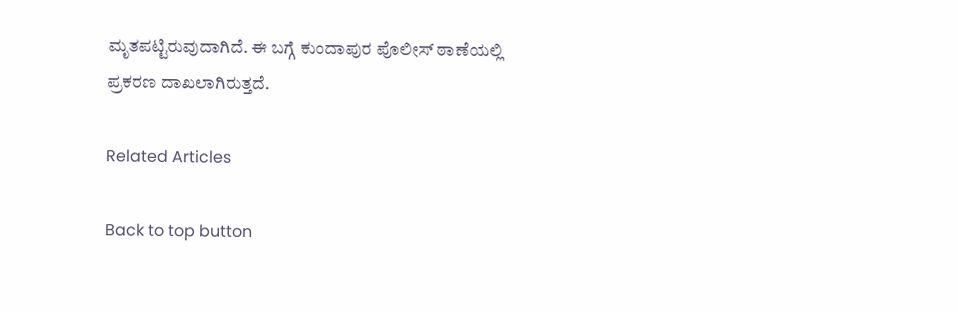ಮೃತಪಟ್ಟಿರುವುದಾಗಿದೆ. ಈ ಬಗ್ಗೆ ಕುಂದಾಪುರ ಪೊಲೀಸ್ ಠಾಣೆಯಲ್ಲಿ ಪ್ರಕರಣ ದಾಖಲಾಗಿರುತ್ತದೆ.

Related Articles

Back to top button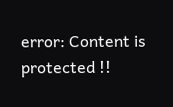error: Content is protected !!